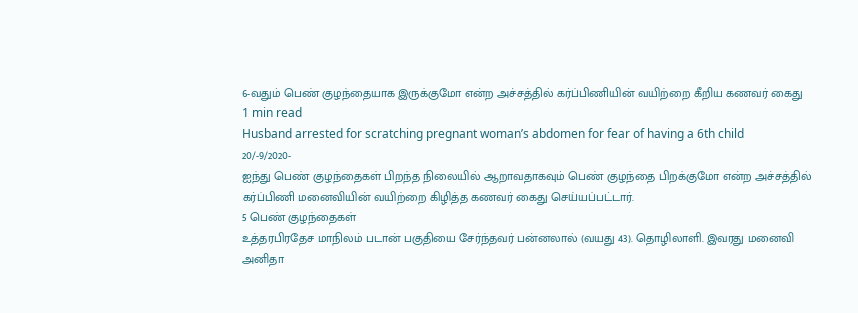6-வதும் பெண் குழந்தையாக இருக்குமோ என்ற அச்சத்தில் கர்ப்பிணியின் வயிற்றை கீறிய கணவர் கைது
1 min read
Husband arrested for scratching pregnant woman’s abdomen for fear of having a 6th child
20/-9/2020-
ஐந்து பெண் குழந்தைகள் பிறந்த நிலையில் ஆறாவதாகவும் பெண் குழந்தை பிறக்குமோ என்ற அச்சத்தில் கர்ப்பிணி மனைவியின் வயிற்றை கிழித்த கணவர் கைது செய்யப்பட்டார்.
5 பெண் குழந்தைகள்
உத்தரபிரதேச மாநிலம் படான் பகுதியை சேர்ந்தவர் பன்னலால் (வயது 43). தொழிலாளி. இவரது மனைவி அனிதா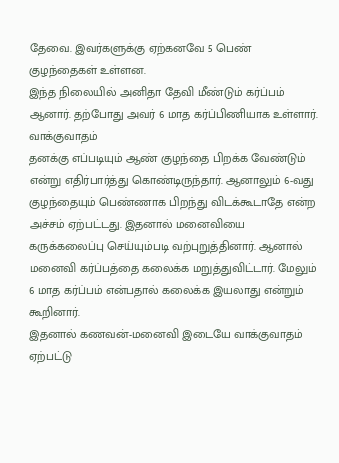தேவை. இவர்களுக்கு ஏற்கனவே 5 பெண் குழந்தைகள் உள்ளன.
இந்த நிலையில் அனிதா தேவி மீண்டும் கர்ப்பம் ஆனார். தற்போது அவர் 6 மாத கர்ப்பிணியாக உள்ளார்.
வாக்குவாதம்
தனக்கு எப்படியும் ஆண் குழந்தை பிறக்க வேண்டும் என்று எதிர்பார்த்து கொண்டிருந்தார். ஆனாலும் 6-வது குழந்தையும் பெண்ணாக பிறந்து விடக்கூடாதே என்ற அச்சம் ஏற்பட்டது. இதனால் மனைவியை கருக்கலைப்பு செய்யும்படி வற்புறுத்தினார். ஆனால் மனைவி கர்ப்பத்தை கலைக்க மறுத்துவிட்டார். மேலும் 6 மாத கர்ப்பம் என்பதால் கலைக்க இயலாது என்றும் கூறினார்.
இதனால் கணவன்-மனைவி இடையே வாக்குவாதம் ஏற்பட்டு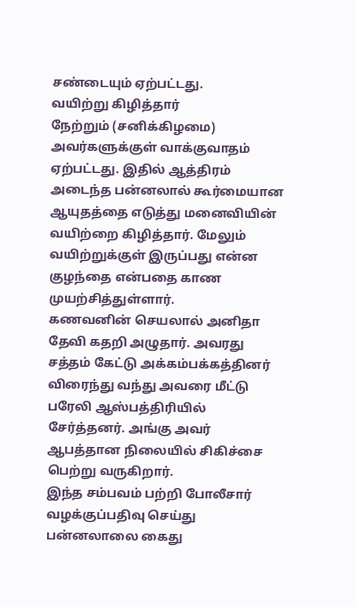சண்டையும் ஏற்பட்டது.
வயிற்று கிழித்தார்
நேற்றும் (சனிக்கிழமை) அவர்களுக்குள் வாக்குவாதம் ஏற்பட்டது. இதில் ஆத்திரம் அடைந்த பன்னலால் கூர்மையான ஆயுதத்தை எடுத்து மனைவியின் வயிற்றை கிழித்தார். மேலும் வயிற்றுக்குள் இருப்பது என்ன குழந்தை என்பதை காண முயற்சித்துள்ளார்.
கணவனின் செயலால் அனிதா தேவி கதறி அழுதார். அவரது சத்தம் கேட்டு அக்கம்பக்கத்தினர் விரைந்து வந்து அவரை மீட்டு பரேலி ஆஸ்பத்திரியில் சேர்த்தனர். அங்கு அவர் ஆபத்தான நிலையில் சிகிச்சை பெற்று வருகிறார்.
இந்த சம்பவம் பற்றி போலீசார் வழக்குப்பதிவு செய்து பன்னலாலை கைது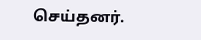செய்தனர்.